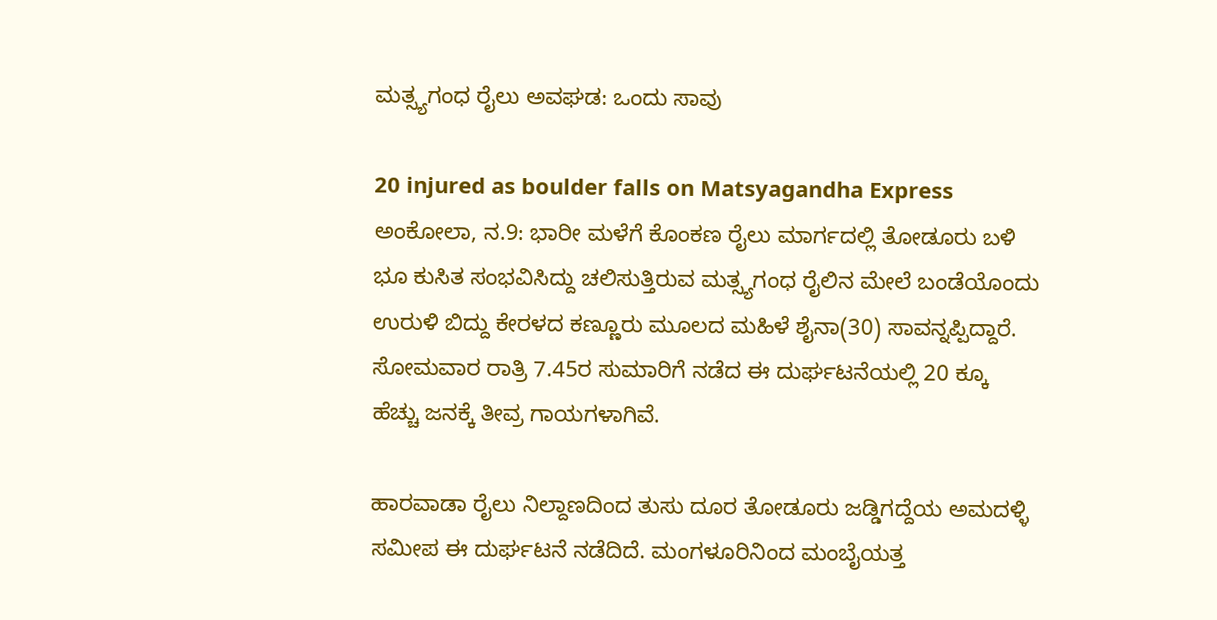ಮತ್ಸ್ಯಗಂಧ ರೈಲು ಅವಘಡ: ಒಂದು ಸಾವು

20 injured as boulder falls on Matsyagandha Express
ಅಂಕೋಲಾ, ನ.9: ಭಾರೀ ಮಳೆಗೆ ಕೊಂಕಣ ರೈಲು ಮಾರ್ಗದಲ್ಲಿ ತೋಡೂರು ಬಳಿ ಭೂ ಕುಸಿತ ಸಂಭವಿಸಿದ್ದು ಚಲಿಸುತ್ತಿರುವ ಮತ್ಸ್ಯಗಂಧ ರೈಲಿನ ಮೇಲೆ ಬಂಡೆಯೊಂದು ಉರುಳಿ ಬಿದ್ದು ಕೇರಳದ ಕಣ್ಣೂರು ಮೂಲದ ಮಹಿಳೆ ಶೈನಾ(30) ಸಾವನ್ನಪ್ಪಿದ್ದಾರೆ. ಸೋಮವಾರ ರಾತ್ರಿ 7.45ರ ಸುಮಾರಿಗೆ ನಡೆದ ಈ ದುರ್ಘಟನೆಯಲ್ಲಿ 20 ಕ್ಕೂ ಹೆಚ್ಚು ಜನಕ್ಕೆ ತೀವ್ರ ಗಾಯಗಳಾಗಿವೆ.

ಹಾರವಾಡಾ ರೈಲು ನಿಲ್ದಾಣದಿಂದ ತುಸು ದೂರ ತೋಡೂರು ಜಡ್ಡಿಗದ್ದೆಯ ಅಮದಳ್ಳಿ ಸಮೀಪ ಈ ದುರ್ಘಟನೆ ನಡೆದಿದೆ. ಮಂಗಳೂರಿನಿಂದ ಮಂಬೈಯತ್ತ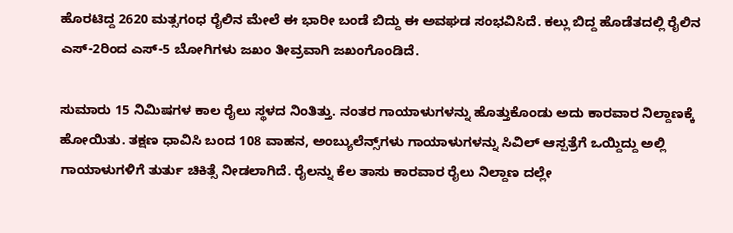ಹೊರಟಿದ್ದ 2620 ಮತ್ಸಗಂಧ ರೈಲಿನ ಮೇಲೆ ಈ ಭಾರೀ ಬಂಡೆ ಬಿದ್ದು ಈ ಅವಘಡ ಸಂಭವಿಸಿದೆ. ಕಲ್ಲು ಬಿದ್ದ ಹೊಡೆತದಲ್ಲಿ ರೈಲಿನ ಎಸ್‌-2ರಿಂದ ಎಸ್‌-5 ಬೋಗಿಗಳು ಜಖಂ ತೀವ್ರವಾಗಿ ಜಖಂಗೊಂಡಿದೆ.

ಸುಮಾರು 15 ನಿಮಿಷಗಳ ಕಾಲ ರೈಲು ಸ್ಥಳದ ನಿಂತಿತ್ತು. ನಂತರ ಗಾಯಾಳುಗಳನ್ನು ಹೊತ್ತುಕೊಂಡು ಅದು ಕಾರವಾರ ನಿಲ್ದಾಣಕ್ಕೆ ಹೋಯಿತು. ತಕ್ಷಣ ಧಾವಿಸಿ ಬಂದ 108 ವಾಹನ, ಅಂಬ್ಯುಲೆನ್ಸ್‌ಗಳು ಗಾಯಾಳುಗಳನ್ನು ಸಿವಿಲ್ ಆಸ್ಪತ್ರೆಗೆ ಒಯ್ದಿದ್ದು ಅಲ್ಲಿ ಗಾಯಾಳುಗಳಿಗೆ ತುರ್ತು ಚಿಕಿತ್ಸೆ ನೀಡಲಾಗಿದೆ. ರೈಲನ್ನು ಕೆಲ ತಾಸು ಕಾರವಾರ ರೈಲು ನಿಲ್ದಾಣ ದಲ್ಲೇ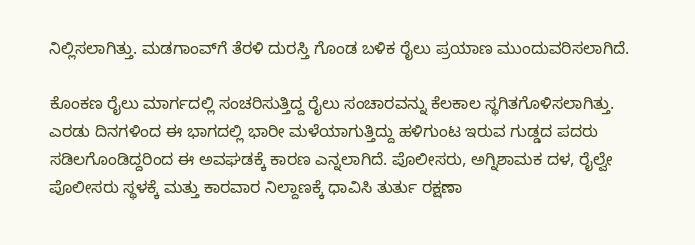ನಿಲ್ಲಿಸಲಾಗಿತ್ತು. ಮಡಗಾಂವ್‌ಗೆ ತೆರಳಿ ದುರಸ್ತಿ ಗೊಂಡ ಬಳಿಕ ರೈಲು ಪ್ರಯಾಣ ಮುಂದುವರಿಸಲಾಗಿದೆ.

ಕೊಂಕಣ ರೈಲು ಮಾರ್ಗದಲ್ಲಿ ಸಂಚರಿಸುತ್ತಿದ್ದ ರೈಲು ಸಂಚಾರವನ್ನು ಕೆಲಕಾಲ ಸ್ಥಗಿತಗೊಳಿಸಲಾಗಿತ್ತು. ಎರಡು ದಿನಗಳಿಂದ ಈ ಭಾಗದಲ್ಲಿ ಭಾರೀ ಮಳೆಯಾಗುತ್ತಿದ್ದು ಹಳಿಗುಂಟ ಇರುವ ಗುಡ್ಡದ ಪದರು ಸಡಿಲಗೊಂಡಿದ್ದರಿಂದ ಈ ಅವಘಡಕ್ಕೆ ಕಾರಣ ಎನ್ನಲಾಗಿದೆ. ಪೊಲೀಸರು, ಅಗ್ನಿಶಾಮಕ ದಳ, ರೈಲ್ವೇ ಪೊಲೀಸರು ಸ್ಥಳಕ್ಕೆ ಮತ್ತು ಕಾರವಾರ ನಿಲ್ದಾಣಕ್ಕೆ ಧಾವಿಸಿ ತುರ್ತು ರಕ್ಷಣಾ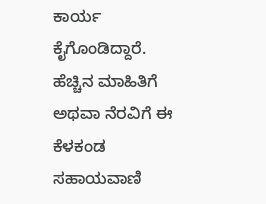ಕಾರ್ಯ ಕೈಗೊಂಡಿದ್ದಾರೆ. ಹೆಚ್ಚಿನ ಮಾಹಿತಿಗೆ ಅಥವಾ ನೆರವಿಗೆ ಈ ಕೆಳಕಂಡ ಸಹಾಯವಾಣಿ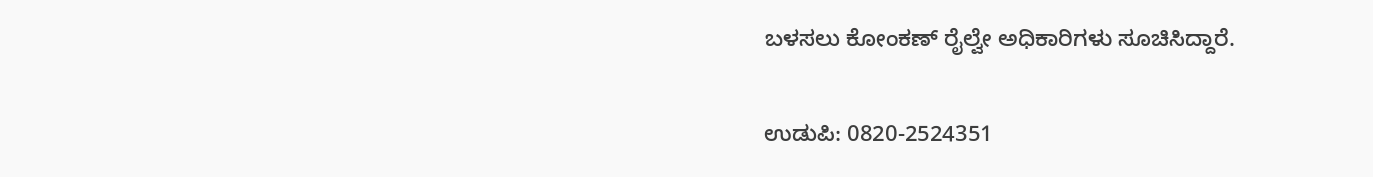ಬಳಸಲು ಕೋಂಕಣ್ ರೈಲ್ವೇ ಅಧಿಕಾರಿಗಳು ಸೂಚಿಸಿದ್ದಾರೆ.

ಉಡುಪಿ: 0820-2524351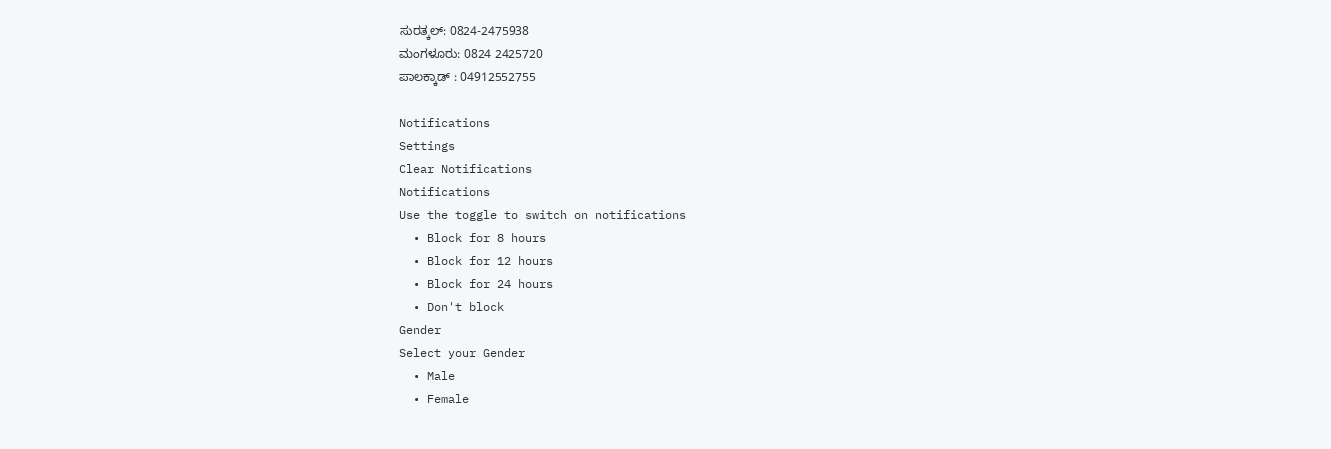ಸುರತ್ಕಲ್: 0824-2475938
ಮಂಗಳೂರು: 0824 2425720
ಪಾಲಕ್ಕಾಡ್ : 04912552755

Notifications
Settings
Clear Notifications
Notifications
Use the toggle to switch on notifications
  • Block for 8 hours
  • Block for 12 hours
  • Block for 24 hours
  • Don't block
Gender
Select your Gender
  • Male
  • Female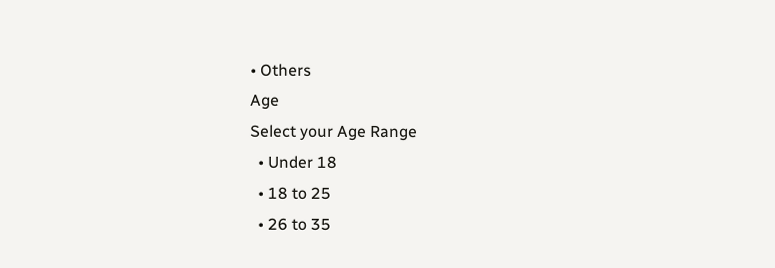• Others
Age
Select your Age Range
  • Under 18
  • 18 to 25
  • 26 to 35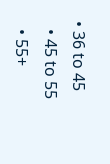• 36 to 45
  • 45 to 55
  • 55+